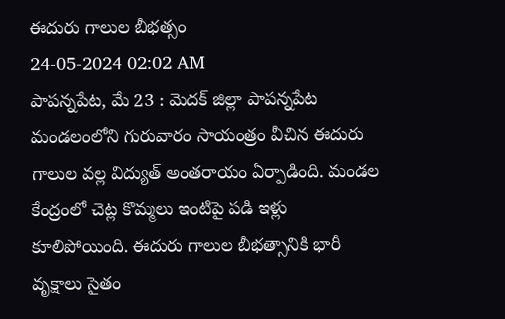ఈదురు గాలుల బీభత్సం
24-05-2024 02:02 AM
పాపన్నపేట, మే 23 : మెదక్ జిల్లా పాపన్నపేట మండలంలోని గురువారం సాయంత్రం వీచిన ఈదురు గాలుల వల్ల విద్యుత్ అంతరాయం ఏర్పాడింది. మండల కేంద్రంలో చెట్ల కొమ్మలు ఇంటిపై పడి ఇళ్లు కూలిపోయింది. ఈదురు గాలుల బీభత్సానికి భారీ వృక్షాలు సైతం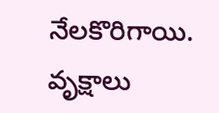నేలకొరిగాయి. వృక్షాలు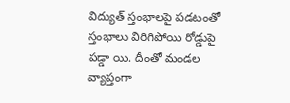విద్యుత్ స్తంభాలపై పడటంతో స్తంభాలు విరిగిపోయి రోడ్డుపై పడ్డా యి. దీంతో మండల వ్యాప్తంగా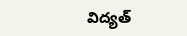విద్యత్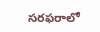సరఫరాలో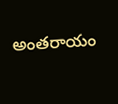అంతరాయం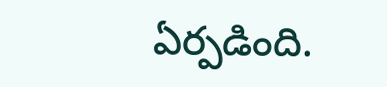ఏర్పడింది.